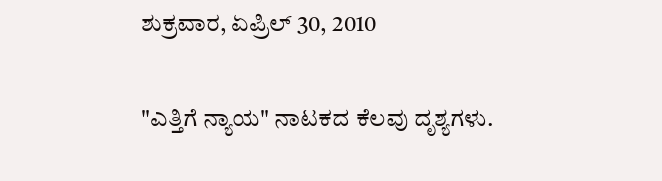ಶುಕ್ರವಾರ, ಏಪ್ರಿಲ್ 30, 2010

"ಎತ್ತಿಗೆ ನ್ಯಾಯ" ನಾಟಕದ ಕೆಲವು ದೃಶ್ಯಗಳು.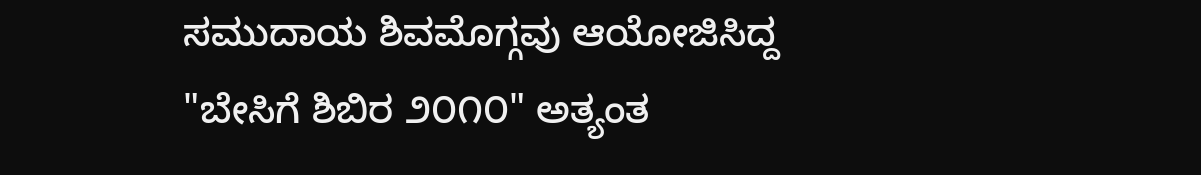ಸಮುದಾಯ ಶಿವಮೊಗ್ಗವು ಆಯೋಜಿಸಿದ್ದ "ಬೇಸಿಗೆ ಶಿಬಿರ ೨೦೧೦" ಅತ್ಯಂತ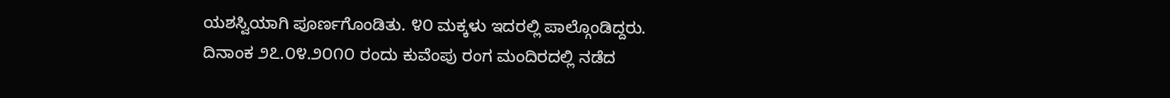ಯಶಸ್ವಿಯಾಗಿ ಪೂರ್ಣಗೊಂಡಿತು. ೪೦ ಮಕ್ಕಳು ಇದರಲ್ಲಿ ಪಾಲ್ಗೊಂಡಿದ್ದರು. ದಿನಾಂಕ ೨೭.೦೪.೨೦೧೦ ರಂದು ಕುವೆಂಪು ರಂಗ ಮಂದಿರದಲ್ಲಿ ನಡೆದ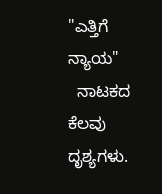"ಎತ್ತಿಗೆ  ನ್ಯಾಯ"
  ನಾಟಕದ ಕೆಲವು ದೃಶ್ಯಗಳು.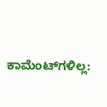ಕಾಮೆಂಟ್‌ಗಳಿಲ್ಲ: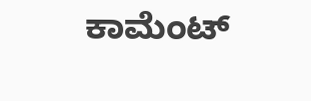ಕಾಮೆಂಟ್‌‌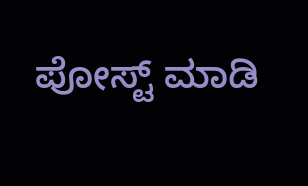ಪೋಸ್ಟ್‌ ಮಾಡಿ